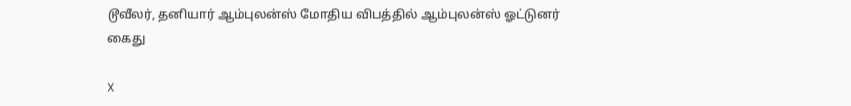டூவீலர், தனியார் ஆம்புலன்ஸ் மோதிய விபத்தில் ஆம்புலன்ஸ் ஓட்டுனர் கைது

X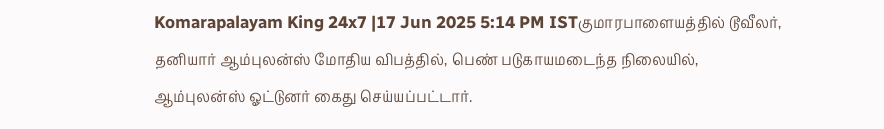Komarapalayam King 24x7 |17 Jun 2025 5:14 PM ISTகுமாரபாளையத்தில் டூவீலர், தனியார் ஆம்புலன்ஸ் மோதிய விபத்தில், பெண் படுகாயமடைந்த நிலையில், ஆம்புலன்ஸ் ஓட்டுனர் கைது செய்யப்பட்டார்.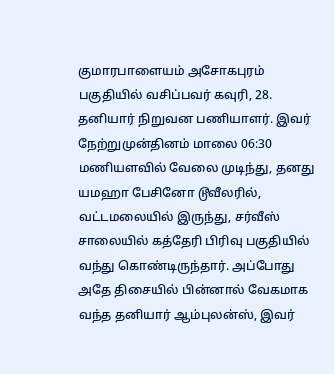குமாரபாளையம் அசோகபுரம் பகுதியில் வசிப்பவர் கவுரி, 28. தனியார் நிறுவன பணியாளர். இவர் நேற்றுமுன்தினம் மாலை 06:30 மணியளவில் வேலை முடிந்து, தனது யமஹா பேசினோ டூவீலரில், வட்டமலையில் இருந்து, சர்வீஸ் சாலையில் கத்தேரி பிரிவு பகுதியில் வந்து கொண்டிருந்தார். அப்போது அதே திசையில் பின்னால் வேகமாக வந்த தனியார் ஆம்புலன்ஸ், இவர்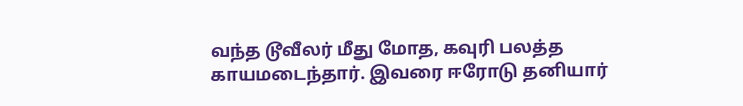வந்த டூவீலர் மீது மோத, கவுரி பலத்த காயமடைந்தார். இவரை ஈரோடு தனியார்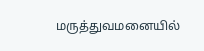மருத்துவமனையில்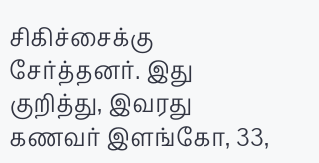சிகிச்சைக்கு சேர்த்தனர். இது குறித்து, இவரது கணவர் இளங்கோ, 33,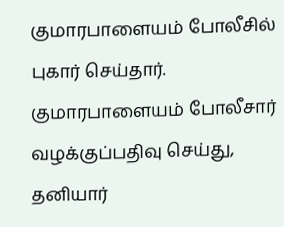குமாரபாளையம் போலீசில் புகார் செய்தார். குமாரபாளையம் போலீசார் வழக்குப்பதிவு செய்து, தனியார்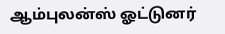ஆம்புலன்ஸ் ஓட்டுனர்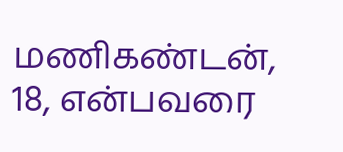மணிகண்டன், 18, என்பவரை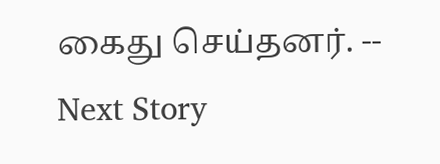கைது செய்தனர். --
Next Story